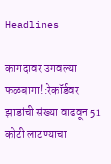Headlines

कागदावर उगवल्या फळबागा!:रेकॉर्डवर झाडांची संख्या वाढवून 51 कोटी लाटण्याचा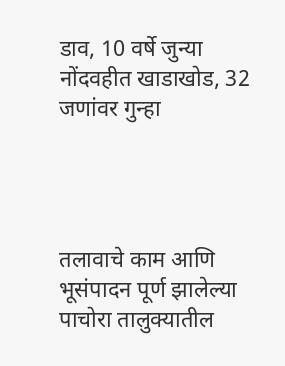डाव, 10 वर्षे जुन्या नोंदवहीत खाडाखोड, 32 जणांवर गुन्हा




तलावाचे काम आणि भूसंपादन पूर्ण झालेल्या पाचोरा तालुक्यातील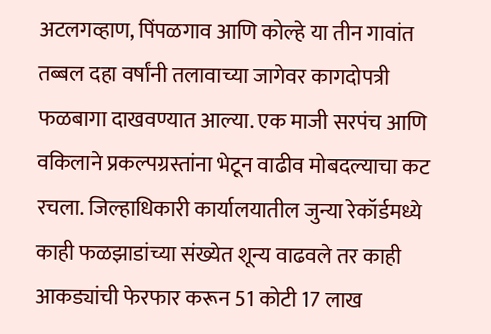अटलगव्हाण, पिंपळगाव आणि कोल्हे या तीन गावांत तब्बल दहा वर्षांनी तलावाच्या जागेवर कागदोपत्री फळबागा दाखवण्यात आल्या. एक माजी सरपंच आणि वकिलाने प्रकल्पग्रस्तांना भेटून वाढीव मोबदल्याचा कट रचला. जिल्हाधिकारी कार्यालयातील जुन्या रेकॉर्डमध्ये काही फळझाडांच्या संख्येत शून्य वाढवले तर काही आकड्यांची फेरफार करून 51 कोटी 17 लाख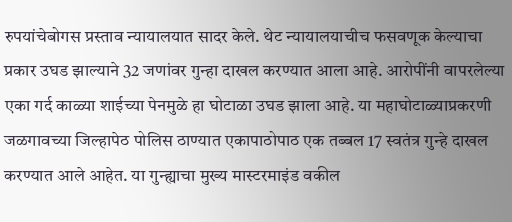रुपयांचेबोगस प्रस्ताव न्यायालयात सादर केले. थेट न्यायालयाचीच फसवणूक केल्याचा प्रकार उघड झाल्याने 32 जणांवर गुन्हा दाखल करण्यात आला आहे. आरोपींनी वापरलेल्या एका गर्द काळ्या शाईच्या पेनमुळे हा घोटाळा उघड झाला आहे. या महाघोटाळ्याप्रकरणी जळगावच्या जिल्हापेठ पोलिस ठाण्यात एकापाठोपाठ एक तब्बल 17 स्वतंत्र गुन्हे दाखल करण्यात आले आहेत. या गुन्ह्याचा मुख्य मास्टरमाइंड वकील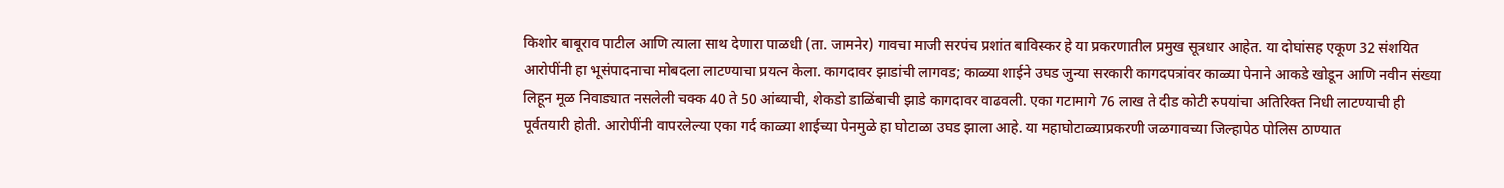किशोर बाबूराव पाटील आणि त्याला साथ देणारा पाळधी (ता. जामनेर) गावचा माजी सरपंच प्रशांत बाविस्कर हे या प्रकरणातील प्रमुख सूत्रधार आहेत. या दोघांसह एकूण 32 संशयित आरोपींनी हा भूसंपादनाचा मोबदला लाटण्याचा प्रयत्न केला. कागदावर झाडांची लागवड; काळ्या शाईने उघड जुन्या सरकारी कागदपत्रांवर काळ्या पेनाने आकडे खोडून आणि नवीन संख्या लिहून मूळ निवाड्यात नसलेली चक्क 40 ते 50 आंब्याची, शेकडो डाळिंबाची झाडे कागदावर वाढवली. एका गटामागे 76 लाख ते दीड कोटी रुपयांचा अतिरिक्त निधी लाटण्याची ही पूर्वतयारी होती. आरोपींनी वापरलेल्या एका गर्द काळ्या शाईच्या पेनमुळे हा घोटाळा उघड झाला आहे. या महाघोटाळ्याप्रकरणी जळगावच्या जिल्हापेठ पोलिस ठाण्यात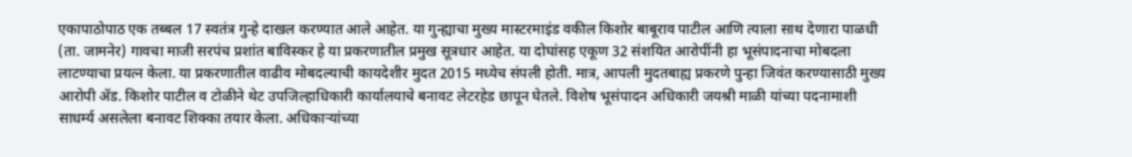एकापाठोपाठ एक तब्बल 17 स्वतंत्र गुन्हे दाखल करण्यात आले आहेत. या गुन्ह्याचा मुख्य मास्टरमाइंड वकील किशोर बाबूराव पाटील आणि त्याला साथ देणारा पाळधी (ता. जामनेर) गावचा माजी सरपंच प्रशांत बाविस्कर हे या प्रकरणातील प्रमुख सूत्रधार आहेत. या दोघांसह एकूण 32 संशयित आरोपींनी हा भूसंपादनाचा मोबदला लाटण्याचा प्रयत्न केला. या प्रकरणातील वाढीव मोबदल्याची कायदेशीर मुदत 2015 मध्येच संपली होती. मात्र, आपली मुदतबाह्य प्रकरणे पुन्हा जिवंत करण्यासाठी मुख्य आरोपी ॲड. किशोर पाटील व टोळीने थेट उपजिल्हाधिकारी कार्यालयाचे बनावट लेटरहेड छापून घेतले. विशेष भूसंपादन अधिकारी जयश्री माळी यांच्या पदनामाशी साधर्म्य असलेला बनावट शिक्का तयार केला. अधिकाऱ्यांच्या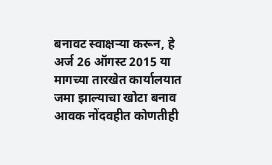बनावट स्वाक्षऱ्या करून, हे अर्ज 26 ऑगस्ट 2015 या मागच्या तारखेत कार्यालयात जमा झाल्याचा खोटा बनाव आवक नोंदवहीत कोणतीही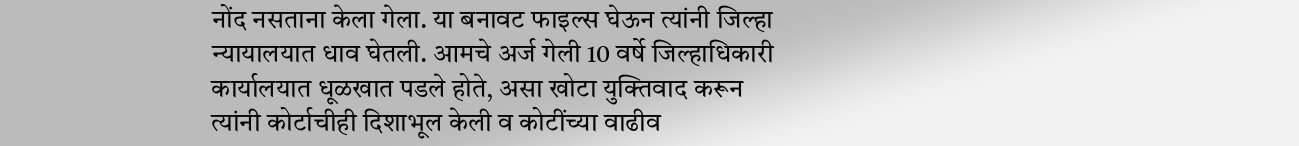नोंद नसताना केला गेला. या बनावट फाइल्स घेऊन त्यांनी जिल्हा न्यायालयात धाव घेतली. आमचे अर्ज गेली 10 वर्षे जिल्हाधिकारी कार्यालयात धूळखात पडले होते, असा खोटा युक्तिवाद करून त्यांनी कोर्टाचीही दिशाभूल केली व कोटींच्या वाढीव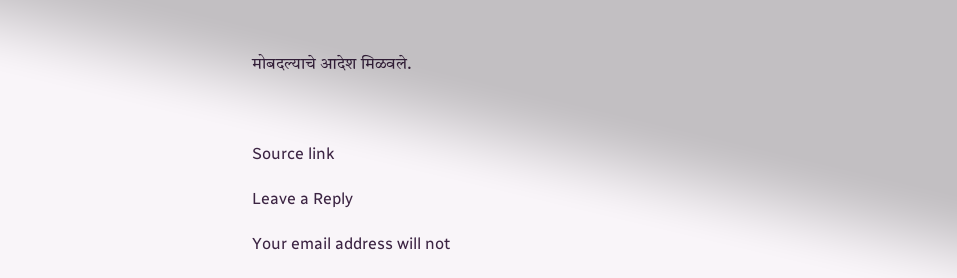मोबदल्याचे आदेश मिळवले.



Source link

Leave a Reply

Your email address will not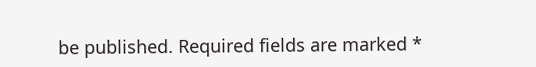be published. Required fields are marked *